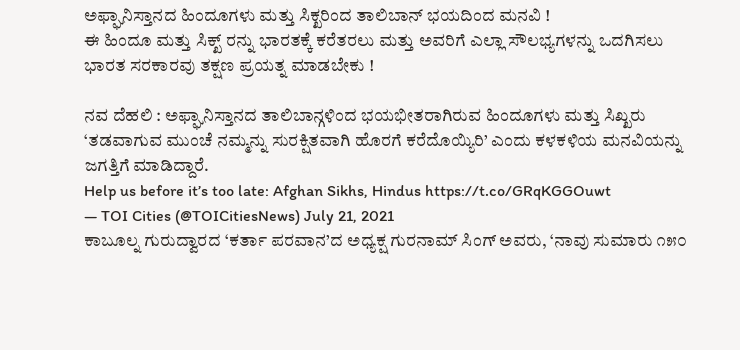ಅಫ್ಘಾನಿಸ್ತಾನದ ಹಿಂದೂಗಳು ಮತ್ತು ಸಿಕ್ಖರಿಂದ ತಾಲಿಬಾನ್ ಭಯದಿಂದ ಮನವಿ !
ಈ ಹಿಂದೂ ಮತ್ತು ಸಿಕ್ಖ್ ರನ್ನು ಭಾರತಕ್ಕೆ ಕರೆತರಲು ಮತ್ತು ಅವರಿಗೆ ಎಲ್ಲಾ ಸೌಲಭ್ಯಗಳನ್ನು ಒದಗಿಸಲು ಭಾರತ ಸರಕಾರವು ತಕ್ಷಣ ಪ್ರಯತ್ನ ಮಾಡಬೇಕು !

ನವ ದೆಹಲಿ : ಅಫ್ಘಾನಿಸ್ತಾನದ ತಾಲಿಬಾನ್ಗಳಿಂದ ಭಯಭೀತರಾಗಿರುವ ಹಿಂದೂಗಳು ಮತ್ತು ಸಿಖ್ಖರು ‘ತಡವಾಗುವ ಮುಂಚೆ ನಮ್ಮನ್ನು ಸುರಕ್ಷಿತವಾಗಿ ಹೊರಗೆ ಕರೆದೊಯ್ಯಿರಿ’ ಎಂದು ಕಳಕಳಿಯ ಮನವಿಯನ್ನು ಜಗತ್ತಿಗೆ ಮಾಡಿದ್ದಾರೆ.
Help us before it’s too late: Afghan Sikhs, Hindus https://t.co/GRqKGGOuwt
— TOI Cities (@TOICitiesNews) July 21, 2021
ಕಾಬೂಲ್ನ ಗುರುದ್ವಾರದ ‘ಕರ್ತಾ ಪರವಾನ’ದ ಅಧ್ಯಕ್ಷ ಗುರನಾಮ್ ಸಿಂಗ್ ಅವರು, ‘ನಾವು ಸುಮಾರು ೧೫೦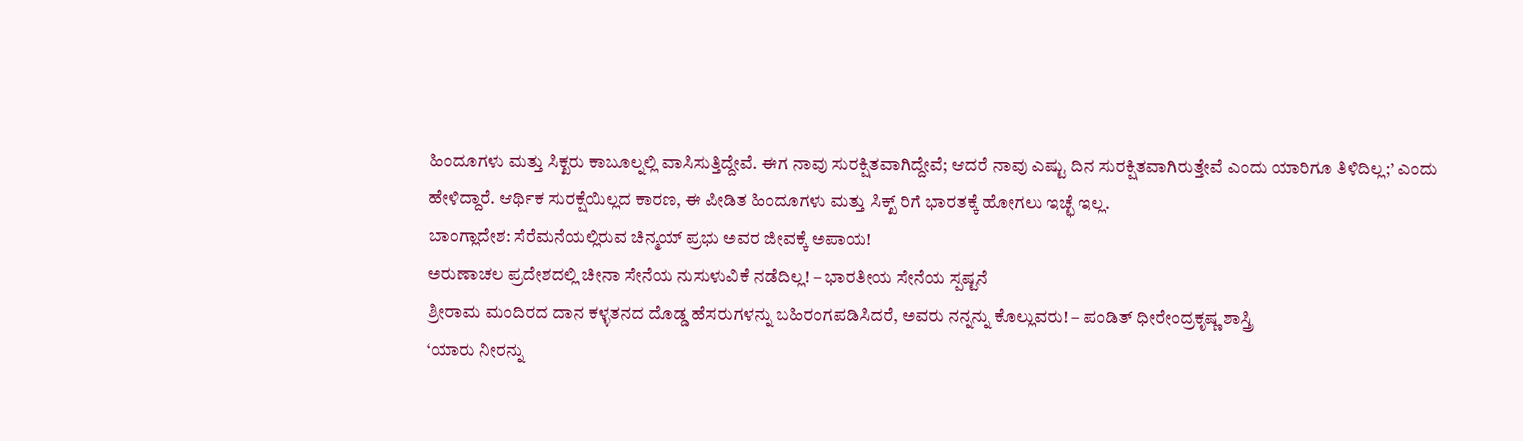ಹಿಂದೂಗಳು ಮತ್ತು ಸಿಕ್ಖರು ಕಾಬೂಲ್ನಲ್ಲಿ ವಾಸಿಸುತ್ತಿದ್ದೇವೆ. ಈಗ ನಾವು ಸುರಕ್ಷಿತವಾಗಿದ್ದೇವೆ; ಆದರೆ ನಾವು ಎಷ್ಟು ದಿನ ಸುರಕ್ಷಿತವಾಗಿರುತ್ತೇವೆ ಎಂದು ಯಾರಿಗೂ ತಿಳಿದಿಲ್ಲ;’ ಎಂದು ಹೇಳಿದ್ದಾರೆ. ಆರ್ಥಿಕ ಸುರಕ್ಷೆಯಿಲ್ಲದ ಕಾರಣ, ಈ ಪೀಡಿತ ಹಿಂದೂಗಳು ಮತ್ತು ಸಿಕ್ಖ್ ರಿಗೆ ಭಾರತಕ್ಕೆ ಹೋಗಲು ಇಚ್ಛೆ ಇಲ್ಲ.
ಬಾಂಗ್ಲಾದೇಶ: ಸೆರೆಮನೆಯಲ್ಲಿರುವ ಚಿನ್ಮಯ್ ಪ್ರಭು ಅವರ ಜೀವಕ್ಕೆ ಅಪಾಯ!
ಅರುಣಾಚಲ ಪ್ರದೇಶದಲ್ಲಿ ಚೀನಾ ಸೇನೆಯ ನುಸುಳುವಿಕೆ ನಡೆದಿಲ್ಲ! – ಭಾರತೀಯ ಸೇನೆಯ ಸ್ಪಷ್ಟನೆ
ಶ್ರೀರಾಮ ಮಂದಿರದ ದಾನ ಕಳ್ಳತನದ ದೊಡ್ಡ ಹೆಸರುಗಳನ್ನು ಬಹಿರಂಗಪಡಿಸಿದರೆ, ಅವರು ನನ್ನನ್ನು ಕೊಲ್ಲುವರು! – ಪಂಡಿತ್ ಧೀರೇಂದ್ರಕೃಷ್ಣ ಶಾಸ್ತ್ರಿ
‘ಯಾರು ನೀರನ್ನು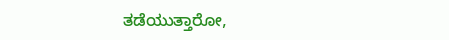ತಡೆಯುತ್ತಾರೋ,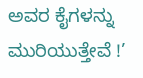ಅವರ ಕೈಗಳನ್ನು ಮುರಿಯುತ್ತೇವೆ !’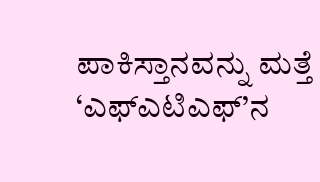ಪಾಕಿಸ್ತಾನವನ್ನು ಮತ್ತೆ ‘ಎಫ್ಎಟಿಎಫ್’ನ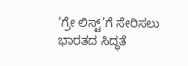‘ಗ್ರೇ ಲಿಸ್ಟ್’ಗೆ ಸೇರಿಸಲು ಭಾರತದ ಸಿದ್ಧತೆ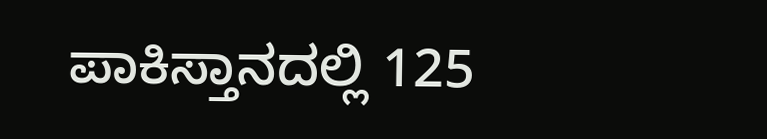ಪಾಕಿಸ್ತಾನದಲ್ಲಿ 125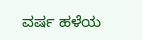ವರ್ಷ ಹಳೆಯ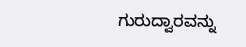ಗುರುದ್ವಾರವನ್ನು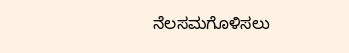ನೆಲಸಮಗೊಳಿಸಲು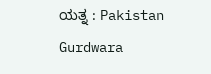ಯತ್ನ : Pakistan Gurdwara